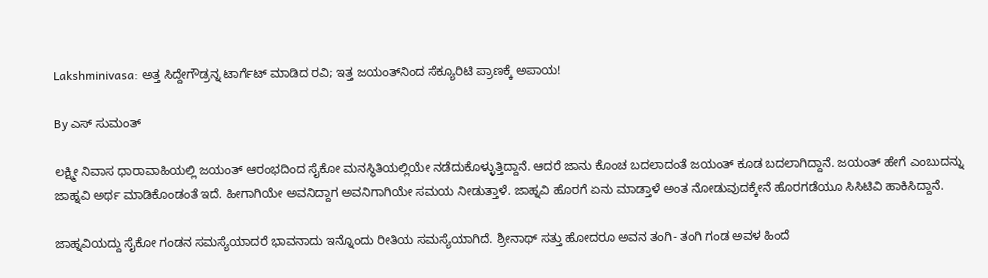Lakshminivasa: ಅತ್ತ ಸಿದ್ದೇಗೌಡ್ರನ್ನ ಟಾರ್ಗೆಟ್ ಮಾಡಿದ ರವಿ; ಇತ್ತ ಜಯಂತ್‌ನಿಂದ ಸೆಕ್ಯೂರಿಟಿ ಪ್ರಾಣಕ್ಕೆ ಅಪಾಯ!

By ಎಸ್ ಸುಮಂತ್

ಲಕ್ಷ್ಮೀ ನಿವಾಸ ಧಾರಾವಾಹಿಯಲ್ಲಿ ಜಯಂತ್ ಆರಂಭದಿಂದ ಸೈಕೋ ಮನಸ್ಥಿತಿಯಲ್ಲಿಯೇ ನಡೆದುಕೊಳ್ಳುತ್ತಿದ್ದಾನೆ. ಆದರೆ ಜಾನು ಕೊಂಚ ಬದಲಾದಂತೆ ಜಯಂತ್ ಕೂಡ ಬದಲಾಗಿದ್ದಾನೆ. ಜಯಂತ್ ಹೇಗೆ ಎಂಬುದನ್ನು ಜಾಹ್ನವಿ ಅರ್ಥ ಮಾಡಿಕೊಂಡಂತೆ ಇದೆ. ಹೀಗಾಗಿಯೇ ಅವನಿದ್ದಾಗ ಅವನಿಗಾಗಿಯೇ ಸಮಯ ನೀಡುತ್ತಾಳೆ. ಜಾಹ್ನವಿ ಹೊರಗೆ ಏನು ಮಾಡ್ತಾಳೆ ಅಂತ ನೋಡುವುದಕ್ಕೇನೆ ಹೊರಗಡೆಯೂ ಸಿಸಿಟಿವಿ ಹಾಕಿಸಿದ್ದಾನೆ.

ಜಾಹ್ನವಿಯದ್ದು ಸೈಕೋ ಗಂಡನ ಸಮಸ್ಯೆಯಾದರೆ ಭಾವನಾದು ಇನ್ನೊಂದು ರೀತಿಯ ಸಮಸ್ಯೆಯಾಗಿದೆ. ಶ್ರೀನಾಥ್ ಸತ್ತು ಹೋದರೂ ಅವನ ತಂಗಿ- ತಂಗಿ ಗಂಡ ಅವಳ ಹಿಂದೆ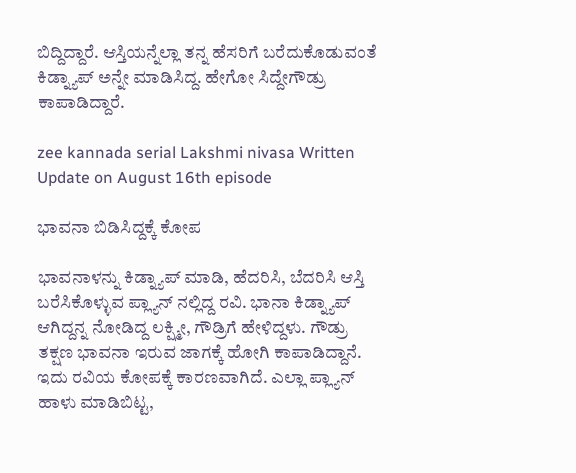ಬಿದ್ದಿದ್ದಾರೆ. ಆಸ್ತಿಯನ್ನೆಲ್ಲಾ ತನ್ನ ಹೆಸರಿಗೆ ಬರೆದುಕೊಡುವಂತೆ ಕಿಡ್ನ್ಯಾಪ್ ಅನ್ನೇ ಮಾಡಿಸಿದ್ದ. ಹೇಗೋ ಸಿದ್ದೇಗೌಡ್ರು ಕಾಪಾಡಿದ್ದಾರೆ.

zee kannada serial Lakshmi nivasa Written Update on August 16th episode

ಭಾವನಾ ಬಿಡಿಸಿದ್ದಕ್ಕೆ ಕೋಪ

ಭಾವನಾಳನ್ನು ಕಿಡ್ನ್ಯಾಪ್ ಮಾಡಿ, ಹೆದರಿಸಿ, ಬೆದರಿಸಿ ಆಸ್ತಿ ಬರೆಸಿಕೊಳ್ಳುವ ಪ್ಲ್ಯಾನ್ ನಲ್ಲಿದ್ದ ರವಿ. ಭಾನಾ ಕಿಡ್ನ್ಯಾಪ್ ಆಗಿದ್ದನ್ನ ನೋಡಿದ್ದ ಲಕ್ಷ್ಮೀ, ಗೌಡ್ರಿಗೆ ಹೇಳಿದ್ದಳು. ಗೌಡ್ರು ತಕ್ಷಣ ಭಾವನಾ ಇರುವ ಜಾಗಕ್ಕೆ ಹೋಗಿ ಕಾಪಾಡಿದ್ದಾನೆ. ಇದು ರವಿಯ ಕೋಪಕ್ಕೆ ಕಾರಣವಾಗಿದೆ. ಎಲ್ಲಾ ಪ್ಲ್ಯಾನ್ ಹಾಳು ಮಾಡಿಬಿಟ್ಟ,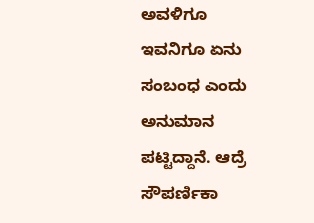ಅವಳಿಗೂ ಇವನಿಗೂ ಏನು ಸಂಬಂಧ ಎಂದು ಅನುಮಾನ ಪಟ್ಟಿದ್ದಾನೆ. ಆದ್ರೆ ಸೌಪರ್ಣಿಕಾ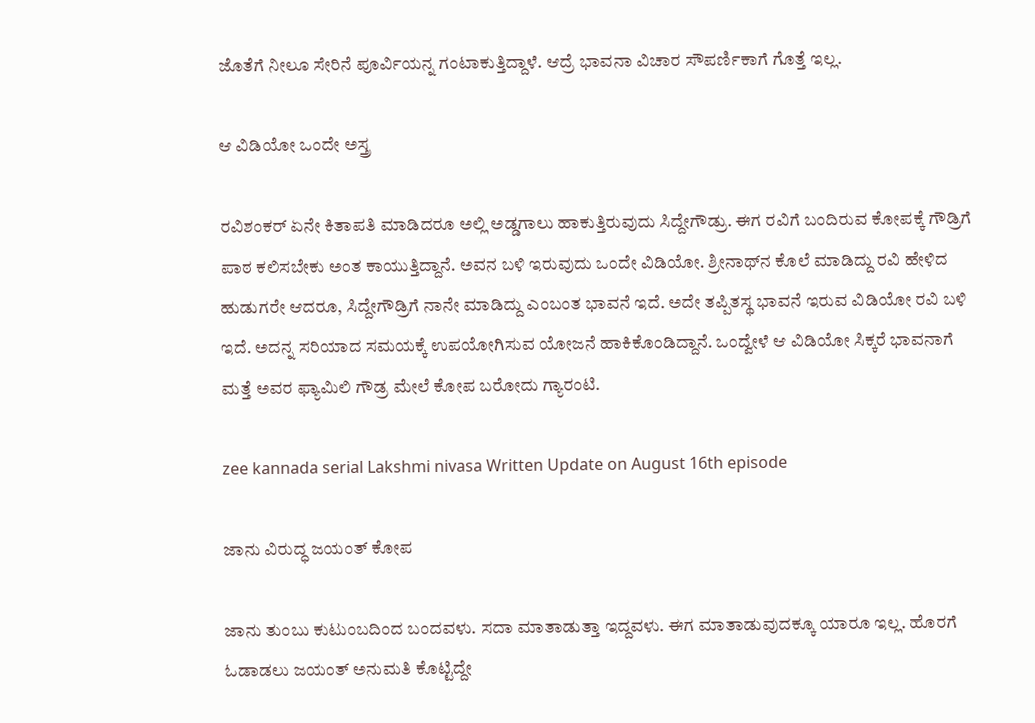ಜೊತೆಗೆ ನೀಲೂ ಸೇರಿನೆ ಪೂರ್ವಿಯನ್ನ ಗಂಟಾಕುತ್ತಿದ್ದಾಳೆ. ಆದ್ರೆ ಭಾವನಾ ವಿಚಾರ ಸೌಪರ್ಣಿಕಾಗೆ ಗೊತ್ತೆ ಇಲ್ಲ.

ಆ ವಿಡಿಯೋ ಒಂದೇ ಅಸ್ತ್ರ

ರವಿಶಂಕರ್ ಏನೇ ಕಿತಾಪತಿ ಮಾಡಿದರೂ ಅಲ್ಲಿ ಅಡ್ಡಗಾಲು ಹಾಕುತ್ತಿರುವುದು ಸಿದ್ದೇಗೌಡ್ರು. ಈಗ ರವಿಗೆ ಬಂದಿರುವ ಕೋಪಕ್ಕೆ ಗೌಡ್ರಿಗೆ ಪಾಠ ಕಲಿಸಬೇಕು ಅಂತ ಕಾಯುತ್ತಿದ್ದಾನೆ. ಅವನ ಬಳಿ ಇರುವುದು ಒಂದೇ ವಿಡಿಯೋ. ಶ್ರೀನಾಥ್‌ನ ಕೊಲೆ ಮಾಡಿದ್ದು ರವಿ ಹೇಳಿದ ಹುಡುಗರೇ ಆದರೂ, ಸಿದ್ದೇಗೌಡ್ರಿಗೆ ನಾನೇ ಮಾಡಿದ್ದು ಎಂಬಂತ ಭಾವನೆ ಇದೆ. ಅದೇ ತಪ್ಪಿತಸ್ಥ ಭಾವನೆ ಇರುವ ವಿಡಿಯೋ ರವಿ ಬಳಿ ಇದೆ. ಅದನ್ನ ಸರಿಯಾದ ಸಮಯಕ್ಕೆ ಉಪಯೋಗಿಸುವ ಯೋಜನೆ ಹಾಕಿಕೊಂಡಿದ್ದಾನೆ. ಒಂದ್ವೇಳೆ ಆ ವಿಡಿಯೋ ಸಿಕ್ಕರೆ ಭಾವನಾಗೆ ಮತ್ತೆ ಅವರ ಫ್ಯಾಮಿಲಿ ಗೌಡ್ರ ಮೇಲೆ ಕೋಪ ಬರೋದು ಗ್ಯಾರಂಟಿ.

zee kannada serial Lakshmi nivasa Written Update on August 16th episode

ಜಾನು ವಿರುದ್ಧ ಜಯಂತ್ ಕೋಪ

ಜಾನು ತುಂಬು ಕುಟುಂಬದಿಂದ ಬಂದವಳು. ಸದಾ ಮಾತಾಡುತ್ತಾ ಇದ್ದವಳು. ಈಗ ಮಾತಾಡುವುದಕ್ಕೂ ಯಾರೂ ಇಲ್ಲ. ಹೊರಗೆ ಓಡಾಡಲು ಜಯಂತ್ ಅನುಮತಿ ಕೊಟ್ಟಿದ್ದೇ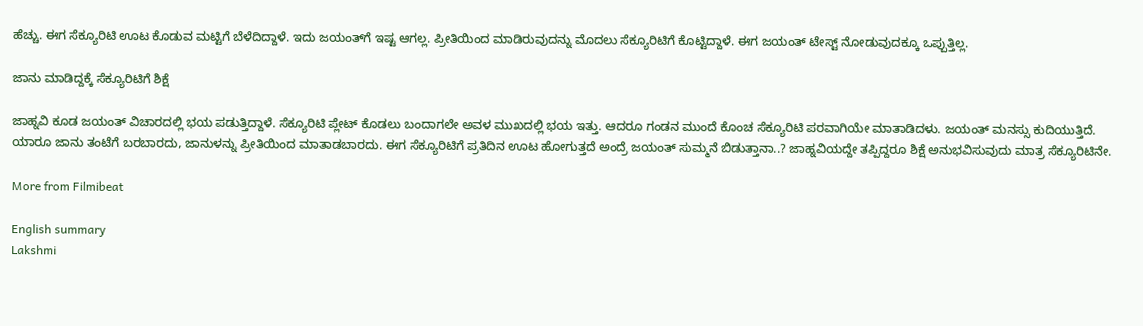ಹೆಚ್ಚು. ಈಗ ಸೆಕ್ಯೂರಿಟಿ ಊಟ ಕೊಡುವ ಮಟ್ಟಿಗೆ ಬೆಳೆದಿದ್ದಾಳೆ. ಇದು ಜಯಂತ್‌ಗೆ ಇಷ್ಟ ಆಗಲ್ಲ. ಪ್ರೀತಿಯಿಂದ ಮಾಡಿರುವುದನ್ನು ಮೊದಲು ಸೆಕ್ಯೂರಿಟಿಗೆ ಕೊಟ್ಟಿದ್ದಾಳೆ. ಈಗ ಜಯಂತ್ ಟೇಸ್ಟ್ ನೋಡುವುದಕ್ಕೂ ಒಪ್ಪುತ್ತಿಲ್ಲ.

ಜಾನು ಮಾಡಿದ್ದಕ್ಕೆ ಸೆಕ್ಯೂರಿಟಿಗೆ ಶಿಕ್ಷೆ

ಜಾಹ್ನವಿ ಕೂಡ ಜಯಂತ್ ವಿಚಾರದಲ್ಲಿ ಭಯ ಪಡುತ್ತಿದ್ದಾಳೆ. ಸೆಕ್ಯೂರಿಟಿ ಪ್ಲೇಟ್ ಕೊಡಲು ಬಂದಾಗಲೇ ಅವಳ ಮುಖದಲ್ಲಿ ಭಯ ಇತ್ತು. ಆದರೂ ಗಂಡನ ಮುಂದೆ ಕೊಂಚ ಸೆಕ್ಯೂರಿಟಿ ಪರವಾಗಿಯೇ ಮಾತಾಡಿದಳು. ಜಯಂತ್ ಮನಸ್ಸು ಕುದಿಯುತ್ತಿದೆ. ಯಾರೂ ಜಾನು ತಂಟೆಗೆ ಬರಬಾರದು, ಜಾನುಳನ್ನು ಪ್ರೀತಿಯಿಂದ ಮಾತಾಡಬಾರದು. ಈಗ ಸೆಕ್ಯೂರಿಟಿಗೆ ಪ್ರತಿದಿನ ಊಟ ಹೋಗುತ್ತದೆ ಅಂದ್ರೆ ಜಯಂತ್ ಸುಮ್ಮನೆ ಬಿಡುತ್ತಾನಾ..? ಜಾಹ್ನವಿಯದ್ದೇ ತಪ್ಪಿದ್ದರೂ ಶಿಕ್ಷೆ ಅನುಭವಿಸುವುದು ಮಾತ್ರ ಸೆಕ್ಯೂರಿಟಿನೇ.

More from Filmibeat

English summary
Lakshmi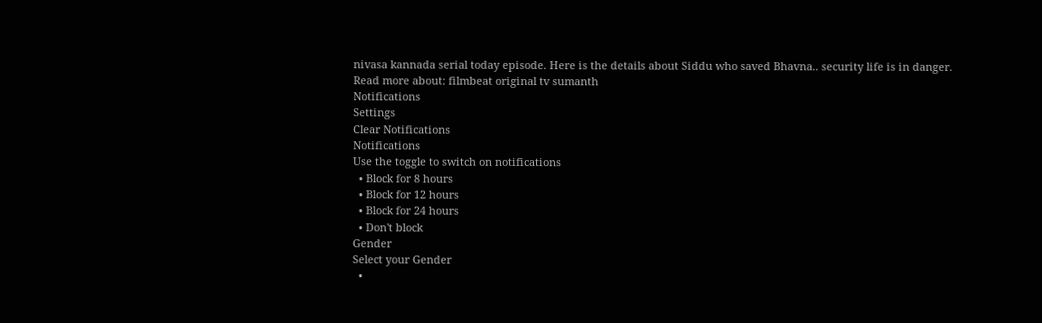nivasa kannada serial today episode. Here is the details about Siddu who saved Bhavna.. security life is in danger.
Read more about: filmbeat original tv sumanth
Notifications
Settings
Clear Notifications
Notifications
Use the toggle to switch on notifications
  • Block for 8 hours
  • Block for 12 hours
  • Block for 24 hours
  • Don't block
Gender
Select your Gender
  •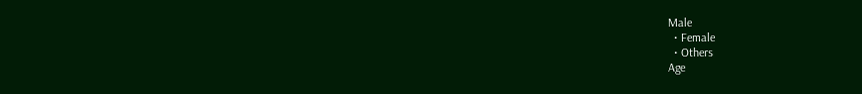Male
  • Female
  • Others
Age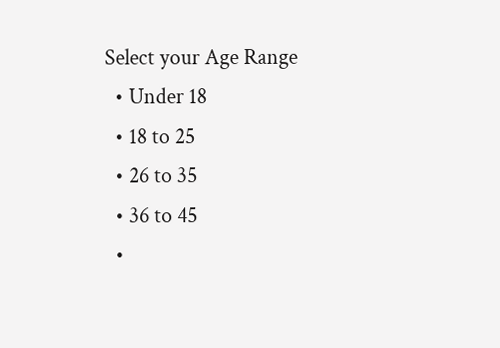Select your Age Range
  • Under 18
  • 18 to 25
  • 26 to 35
  • 36 to 45
  •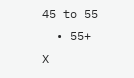45 to 55
  • 55+
X